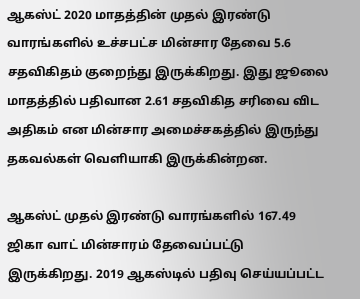ஆகஸ்ட் 2020 மாதத்தின் முதல் இரண்டு வாரங்களில் உச்சபட்ச மின்சார தேவை 5.6 சதவிகிதம் குறைந்து இருக்கிறது. இது ஜூலை மாதத்தில் பதிவான 2.61 சதவிகித சரிவை விட அதிகம் என மின்சார அமைச்சகத்தில் இருந்து தகவல்கள் வெளியாகி இருக்கின்றன.

ஆகஸ்ட் முதல் இரண்டு வாரங்களில் 167.49 ஜிகா வாட் மின்சாரம் தேவைப்பட்டு இருக்கிறது. 2019 ஆகஸ்டில் பதிவு செய்யப்பட்ட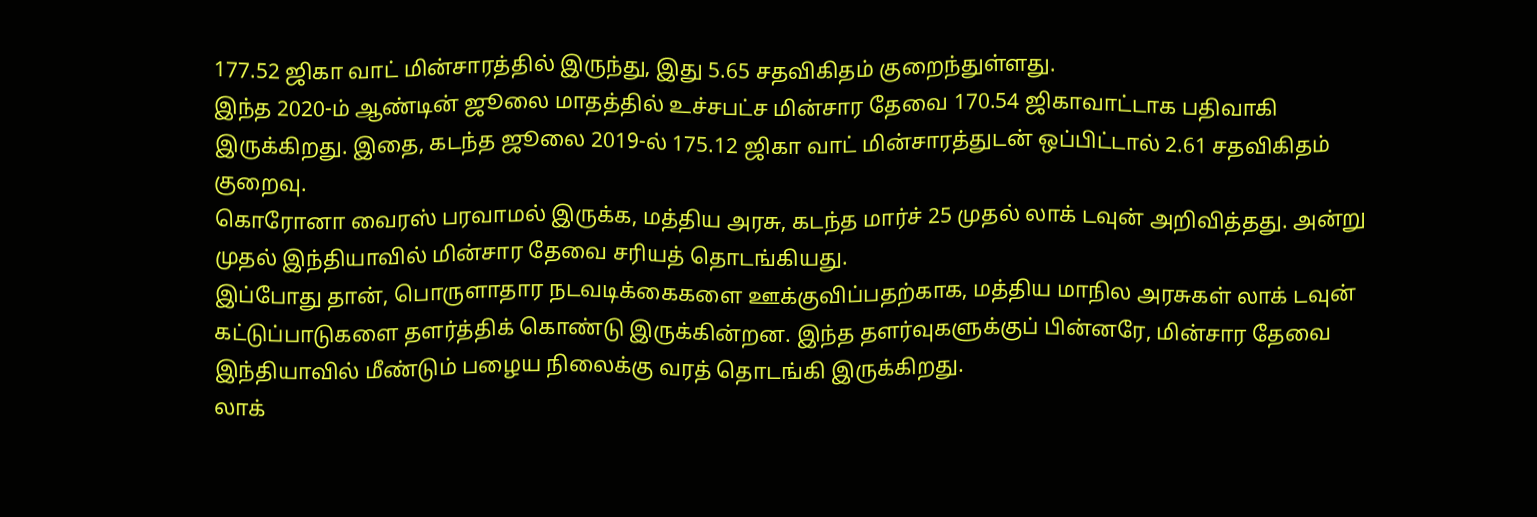177.52 ஜிகா வாட் மின்சாரத்தில் இருந்து, இது 5.65 சதவிகிதம் குறைந்துள்ளது.
இந்த 2020-ம் ஆண்டின் ஜூலை மாதத்தில் உச்சபட்ச மின்சார தேவை 170.54 ஜிகாவாட்டாக பதிவாகி இருக்கிறது. இதை, கடந்த ஜூலை 2019-ல் 175.12 ஜிகா வாட் மின்சாரத்துடன் ஒப்பிட்டால் 2.61 சதவிகிதம் குறைவு.
கொரோனா வைரஸ் பரவாமல் இருக்க, மத்திய அரசு, கடந்த மார்ச் 25 முதல் லாக் டவுன் அறிவித்தது. அன்று முதல் இந்தியாவில் மின்சார தேவை சரியத் தொடங்கியது.
இப்போது தான், பொருளாதார நடவடிக்கைகளை ஊக்குவிப்பதற்காக, மத்திய மாநில அரசுகள் லாக் டவுன் கட்டுப்பாடுகளை தளர்த்திக் கொண்டு இருக்கின்றன. இந்த தளர்வுகளுக்குப் பின்னரே, மின்சார தேவை இந்தியாவில் மீண்டும் பழைய நிலைக்கு வரத் தொடங்கி இருக்கிறது.
லாக்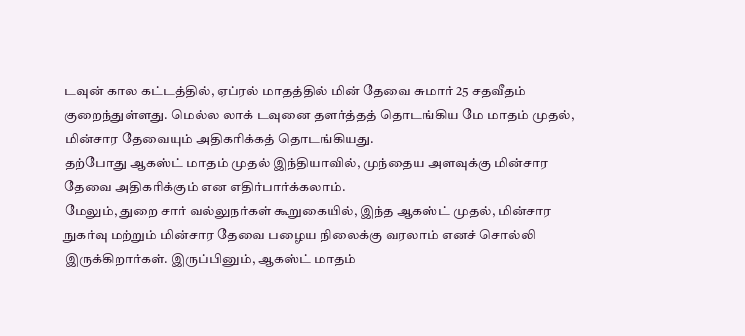டவுன் கால கட்டத்தில், ஏப்ரல் மாதத்தில் மின் தேவை சுமார் 25 சதவீதம் குறைந்துள்ளது. மெல்ல லாக் டவுனை தளர்த்தத் தொடங்கிய மே மாதம் முதல், மின்சார தேவையும் அதிகரிக்கத் தொடங்கியது.
தற்போது ஆகஸ்ட் மாதம் முதல் இந்தியாவில், முந்தைய அளவுக்கு மின்சார தேவை அதிகரிக்கும் என எதிர்பார்க்கலாம்.
மேலும், துறை சார் வல்லுநர்கள் கூறுகையில், இந்த ஆகஸ்ட் முதல், மின்சார நுகர்வு மற்றும் மின்சார தேவை பழைய நிலைக்கு வரலாம் எனச் சொல்லி இருக்கிறார்கள். இருப்பினும், ஆகஸ்ட் மாதம்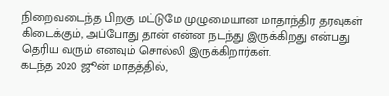நிறைவடைந்த பிறகு மட்டுமே முழுமையான மாதாந்திர தரவுகள் கிடைக்கும், அப்போது தான் என்ன நடந்து இருக்கிறது என்பது தெரிய வரும் எனவும் சொல்லி இருக்கிறார்கள்.
கடந்த 2020 ஜூன் மாதத்தில்,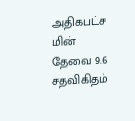அதிகபட்ச மின் தேவை 9.6 சதவிகிதம்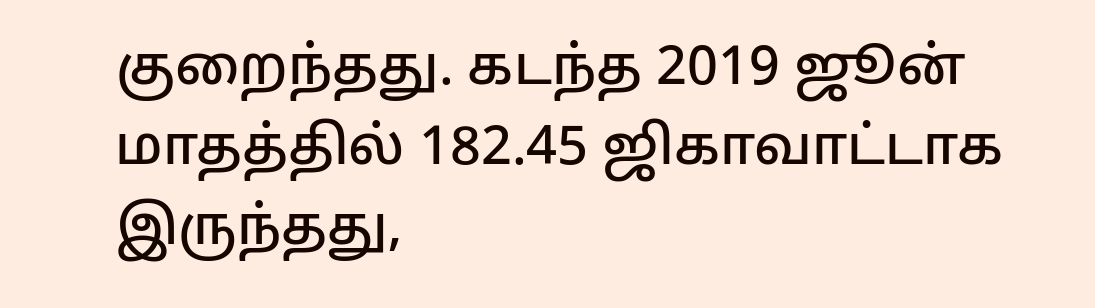குறைந்தது. கடந்த 2019 ஜூன் மாதத்தில் 182.45 ஜிகாவாட்டாக இருந்தது,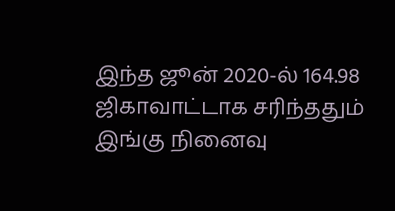இந்த ஜூன் 2020-ல் 164.98 ஜிகாவாட்டாக சரிந்ததும் இங்கு நினைவு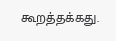கூறத்தக்கது.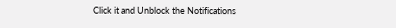Click it and Unblock the Notifications